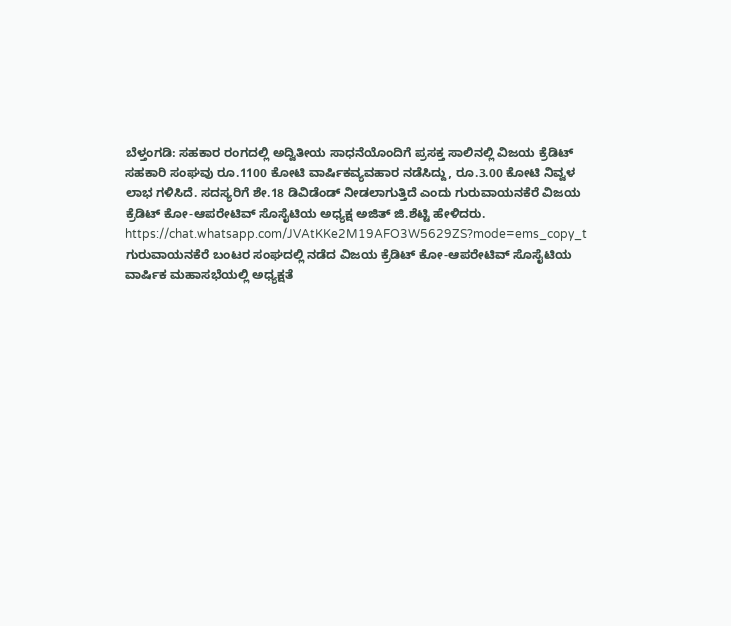ಬೆಳ್ತಂಗಡಿ: ಸಹಕಾರ ರಂಗದಲ್ಲಿ ಅದ್ವಿತೀಯ ಸಾಧನೆಯೊಂದಿಗೆ ಪ್ರಸಕ್ತ ಸಾಲಿನಲ್ಲಿ ವಿಜಯ ಕ್ರೆಡಿಟ್ ಸಹಕಾರಿ ಸಂಘವು ರೂ.1100 ಕೋಟಿ ವಾರ್ಷಿಕವ್ಯವಹಾರ ನಡೆಸಿದ್ದು, ರೂ.3.00 ಕೋಟಿ ನಿವ್ವಳ ಲಾಭ ಗಳಿಸಿದೆ. ಸದಸ್ಯರಿಗೆ ಶೇ.18 ಡಿವಿಡೆಂಡ್ ನೀಡಲಾಗುತ್ತಿದೆ ಎಂದು ಗುರುವಾಯನಕೆರೆ ವಿಜಯ ಕ್ರೆಡಿಟ್ ಕೋ-ಆಪರೇಟಿವ್ ಸೊಸೈಟಿಯ ಅಧ್ಯಕ್ಷ ಅಜಿತ್ ಜಿ.ಶೆಟ್ಟಿ ಹೇಳಿದರು.
https://chat.whatsapp.com/JVAtKKe2M19AFO3W5629ZS?mode=ems_copy_t
ಗುರುವಾಯನಕೆರೆ ಬಂಟರ ಸಂಘದಲ್ಲಿ ನಡೆದ ವಿಜಯ ಕ್ರೆಡಿಟ್ ಕೋ-ಆಪರೇಟಿವ್ ಸೊಸೈಟಿಯ ವಾರ್ಷಿಕ ಮಹಾಸಭೆಯಲ್ಲಿ ಅಧ್ಯಕ್ಷತೆ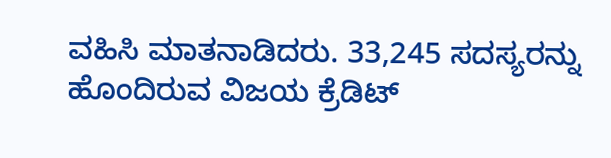ವಹಿಸಿ ಮಾತನಾಡಿದರು. 33,245 ಸದಸ್ಯರನ್ನು ಹೊಂದಿರುವ ವಿಜಯ ಕ್ರೆಡಿಟ್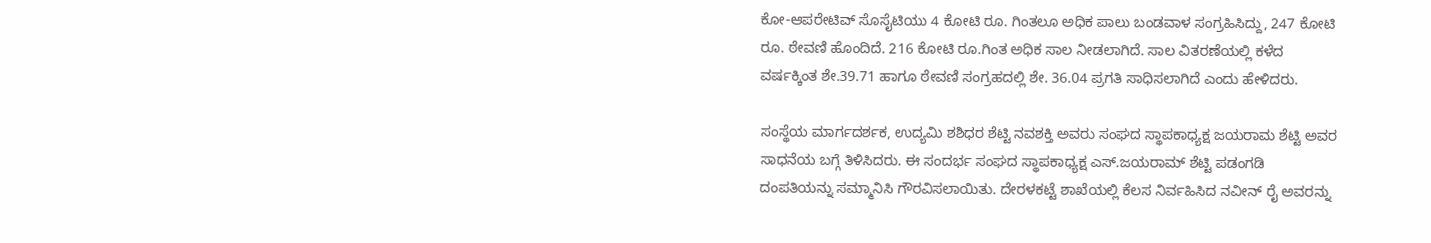ಕೋ-ಆಪರೇಟಿವ್ ಸೊಸೈಟಿಯು 4 ಕೋಟಿ ರೂ. ಗಿಂತಲೂ ಅಧಿಕ ಪಾಲು ಬಂಡವಾಳ ಸಂಗ್ರಹಿಸಿದ್ದು, 247 ಕೋಟಿ ರೂ. ಠೇವಣಿ ಹೊಂದಿದೆ. 216 ಕೋಟಿ ರೂ.ಗಿಂತ ಅಧಿಕ ಸಾಲ ನೀಡಲಾಗಿದೆ. ಸಾಲ ವಿತರಣೆಯಲ್ಲಿ ಕಳೆದ ವರ್ಷಕ್ಕಿಂತ ಶೇ.39.71 ಹಾಗೂ ಠೇವಣಿ ಸಂಗ್ರಹದಲ್ಲಿ ಶೇ. 36.04 ಪ್ರಗತಿ ಸಾಧಿಸಲಾಗಿದೆ ಎಂದು ಹೇಳಿದರು.

ಸಂಸ್ಥೆಯ ಮಾರ್ಗದರ್ಶಕ, ಉದ್ಯಮಿ ಶಶಿಧರ ಶೆಟ್ಟಿ ನವಶಕ್ತಿ ಅವರು ಸಂಘದ ಸ್ಥಾಪಕಾಧ್ಯಕ್ಷ ಜಯರಾಮ ಶೆಟ್ಟಿ ಅವರ ಸಾಧನೆಯ ಬಗ್ಗೆ ತಿಳಿಸಿದರು. ಈ ಸಂದರ್ಭ ಸಂಘದ ಸ್ಥಾಪಕಾಧ್ಯಕ್ಷ ಎಸ್.ಜಯರಾಮ್ ಶೆಟ್ಟಿ ಪಡಂಗಡಿ ದಂಪತಿಯನ್ನು ಸಮ್ಮಾನಿಸಿ ಗೌರವಿಸಲಾಯಿತು. ದೇರಳಕಟ್ಟೆ ಶಾಖೆಯಲ್ಲಿ ಕೆಲಸ ನಿರ್ವಹಿಸಿದ ನವೀನ್ ರೈ ಅವರನ್ನು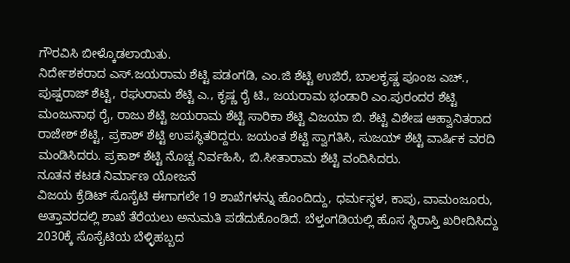ಗೌರವಿಸಿ ಬೀಳ್ಕೊಡಲಾಯಿತು.
ನಿರ್ದೇಶಕರಾದ ಎಸ್.ಜಯರಾಮ ಶೆಟ್ಟಿ ಪಡಂಗಡಿ, ಎಂ.ಜಿ ಶೆಟ್ಟಿ ಉಜಿರೆ, ಬಾಲಕೃಷ್ಣ ಪೂಂಜ ಎಚ್., ಪುಷ್ಪರಾಜ್ ಶೆಟ್ಟಿ, ರಘುರಾಮ ಶೆಟ್ಟಿ ಎ., ಕೃಷ್ಣ ರೈ ಟಿ., ಜಯರಾಮ ಭಂಡಾರಿ ಎಂ.ಪುರಂದರ ಶೆಟ್ಟಿ ಮಂಜುನಾಥ ರೈ, ರಾಜು ಶೆಟ್ಟಿ ಜಯರಾಮ ಶೆಟ್ಟಿ ಸಾರಿಕಾ ಶೆಟ್ಟಿ ವಿಜಯಾ ಬಿ. ಶೆಟ್ಟಿ ವಿಶೇಷ ಆಹ್ವಾನಿತರಾದ ರಾಜೇಶ್ ಶೆಟ್ಟಿ, ಪ್ರಕಾಶ್ ಶೆಟ್ಟಿ ಉಪಸ್ಥಿತರಿದ್ದರು. ಜಯಂತ ಶೆಟ್ಟಿ ಸ್ವಾಗತಿಸಿ, ಸುಜಯ್ ಶೆಟ್ಟಿ ವಾರ್ಷಿಕ ವರದಿ ಮಂಡಿಸಿದರು. ಪ್ರಕಾಶ್ ಶೆಟ್ಟಿ ನೊಚ್ಚ ನಿರ್ವಹಿಸಿ, ಬಿ.ಸೀತಾರಾಮ ಶೆಟ್ಟಿ ವಂದಿಸಿದರು.
ನೂತನ ಕಟಡ ನಿರ್ಮಾಣ ಯೋಜನೆ
ವಿಜಯ ಕ್ರೆಡಿಟ್ ಸೊಸೈಟಿ ಈಗಾಗಲೇ 19 ಶಾಖೆಗಳನ್ನು ಹೊಂದಿದ್ದು, ಧರ್ಮಸ್ಥಳ, ಕಾಪು, ವಾಮಂಜೂರು, ಅತ್ತಾವರದಲ್ಲಿ ಶಾಖೆ ತೆರೆಯಲು ಅನುಮತಿ ಪಡೆದುಕೊಂಡಿದೆ. ಬೆಳ್ತಂಗಡಿಯಲ್ಲಿ ಹೊಸ ಸ್ಥಿರಾಸ್ತಿ ಖರೀದಿಸಿದ್ದು 2030ಕ್ಕೆ ಸೊಸೈಟಿಯ ಬೆಳ್ಳಿಹಬ್ಬದ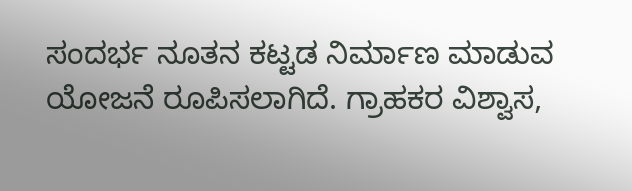ಸಂದರ್ಭ ನೂತನ ಕಟ್ಟಡ ನಿರ್ಮಾಣ ಮಾಡುವ ಯೋಜನೆ ರೂಪಿಸಲಾಗಿದೆ. ಗ್ರಾಹಕರ ವಿಶ್ವಾಸ,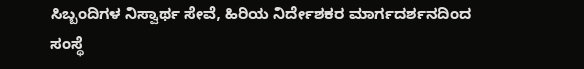ಸಿಬ್ಬಂದಿಗಳ ನಿಸ್ವಾರ್ಥ ಸೇವೆ, ಹಿರಿಯ ನಿರ್ದೇಶಕರ ಮಾರ್ಗದರ್ಶನದಿಂದ ಸಂಸ್ಥೆ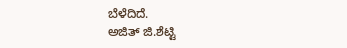ಬೆಳೆದಿದೆ.
ಅಜಿತ್ ಜಿ.ಶೆಟ್ಟಿ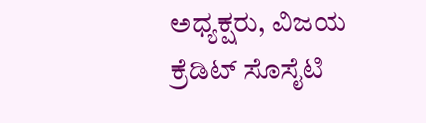ಅಧ್ಯಕ್ಷರು, ವಿಜಯ ಕ್ರೆಡಿಟ್ ಸೊಸೈಟಿ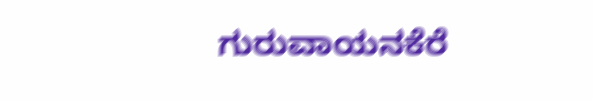ಗುರುವಾಯನಕೆರೆ